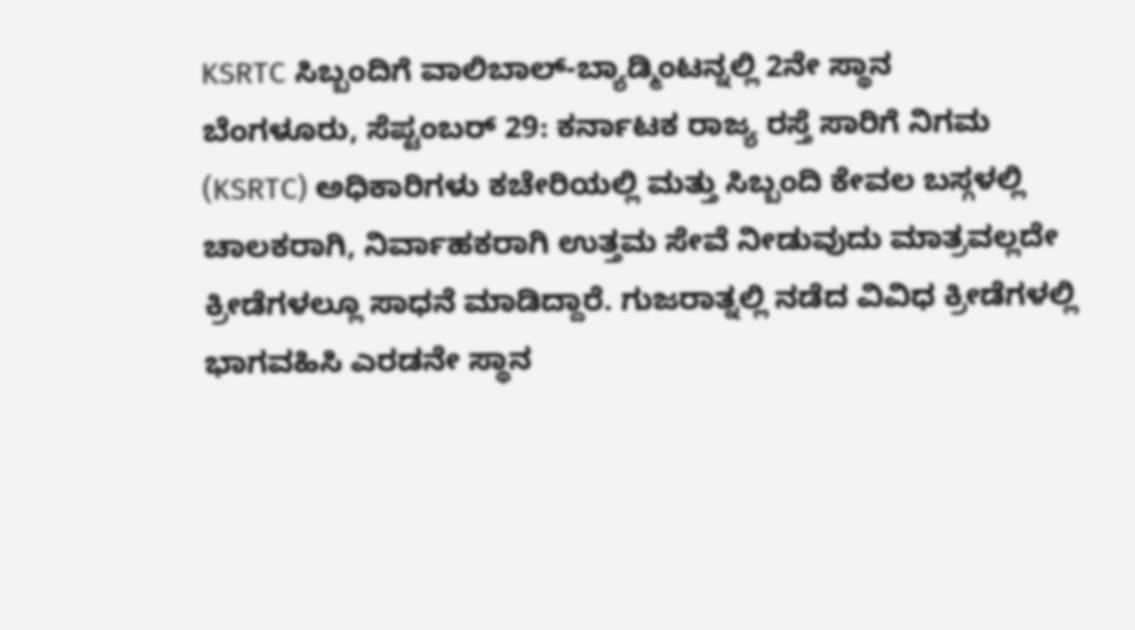KSRTC ಸಿಬ್ಬಂದಿಗೆ ವಾಲಿಬಾಲ್-ಬ್ಯಾಡ್ಮಿಂಟನ್ನಲ್ಲಿ 2ನೇ ಸ್ಥಾನ
ಬೆಂಗಳೂರು, ಸೆಪ್ಟಂಬರ್ 29: ಕರ್ನಾಟಕ ರಾಜ್ಯ ರಸ್ತೆ ಸಾರಿಗೆ ನಿಗಮ (KSRTC) ಅಧಿಕಾರಿಗಳು ಕಚೇರಿಯಲ್ಲಿ ಮತ್ತು ಸಿಬ್ಬಂದಿ ಕೇವಲ ಬಸ್ಗಳಲ್ಲಿ ಚಾಲಕರಾಗಿ, ನಿರ್ವಾಹಕರಾಗಿ ಉತ್ತಮ ಸೇವೆ ನೀಡುವುದು ಮಾತ್ರವಲ್ಲದೇ ಕ್ರೀಡೆಗಳಲ್ಲೂ ಸಾಧನೆ ಮಾಡಿದ್ದಾರೆ. ಗುಜರಾತ್ನಲ್ಲಿ ನಡೆದ ವಿವಿಧ ಕ್ರೀಡೆಗಳಲ್ಲಿ ಭಾಗವಹಿಸಿ ಎರಡನೇ ಸ್ಥಾನ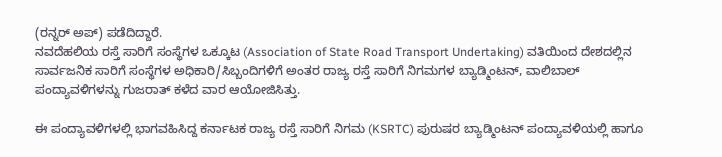(ರನ್ನರ್ ಅಪ್) ಪಡೆದಿದ್ದಾರೆ.
ನವದೆಹಲಿಯ ರಸ್ತೆ ಸಾರಿಗೆ ಸಂಸ್ಥೆಗಳ ಒಕ್ಕೂಟ (Association of State Road Transport Undertaking) ವತಿಯಿಂದ ದೇಶದಲ್ಲಿನ ಸಾರ್ವಜನಿಕ ಸಾರಿಗೆ ಸಂಸ್ಥೆಗಳ ಅಧಿಕಾರಿ/ಸಿಬ್ಬಂದಿಗಳಿಗೆ ಅಂತರ ರಾಜ್ಯ ರಸ್ತೆ ಸಾರಿಗೆ ನಿಗಮಗಳ ಬ್ಯಾಡ್ಮಿಂಟನ್, ವಾಲಿಬಾಲ್ ಪಂದ್ಯಾವಳಿಗಳನ್ನು ಗುಜರಾತ್ ಕಳೆದ ವಾರ ಆಯೋಜಿಸಿತ್ತು.

ಈ ಪಂದ್ಯಾವಳಿಗಳಲ್ಲಿ ಭಾಗವಹಿಸಿದ್ದ ಕರ್ನಾಟಕ ರಾಜ್ಯ ರಸ್ತೆ ಸಾರಿಗೆ ನಿಗಮ (KSRTC) ಪುರುಷರ ಬ್ಯಾಡ್ಮಿಂಟನ್ ಪಂದ್ಯಾವಳಿಯಲ್ಲಿ ಹಾಗೂ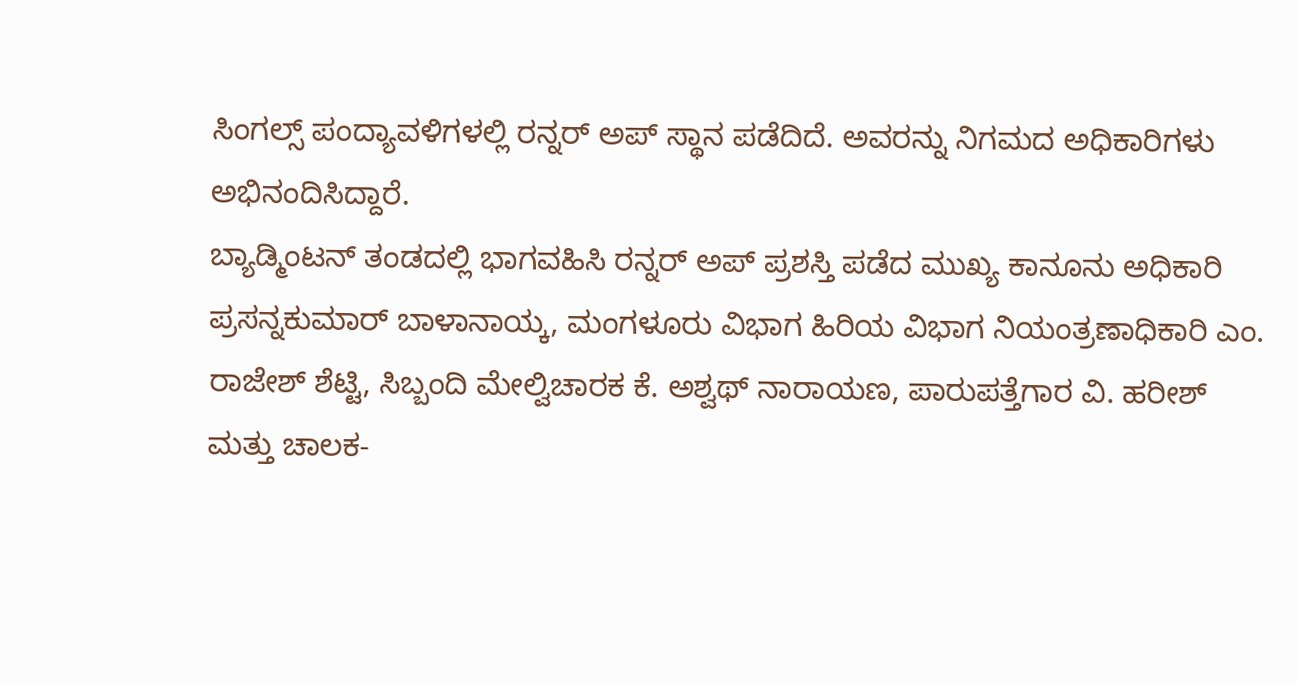ಸಿಂಗಲ್ಸ್ ಪಂದ್ಯಾವಳಿಗಳಲ್ಲಿ ರನ್ನರ್ ಅಪ್ ಸ್ಥಾನ ಪಡೆದಿದೆ. ಅವರನ್ನು ನಿಗಮದ ಅಧಿಕಾರಿಗಳು ಅಭಿನಂದಿಸಿದ್ದಾರೆ.
ಬ್ಯಾಡ್ಮಿಂಟನ್ ತಂಡದಲ್ಲಿ ಭಾಗವಹಿಸಿ ರನ್ನರ್ ಅಪ್ ಪ್ರಶಸ್ತಿ ಪಡೆದ ಮುಖ್ಯ ಕಾನೂನು ಅಧಿಕಾರಿ ಪ್ರಸನ್ನಕುಮಾರ್ ಬಾಳಾನಾಯ್ಕ, ಮಂಗಳೂರು ವಿಭಾಗ ಹಿರಿಯ ವಿಭಾಗ ನಿಯಂತ್ರಣಾಧಿಕಾರಿ ಎಂ. ರಾಜೇಶ್ ಶೆಟ್ಟಿ, ಸಿಬ್ಬಂದಿ ಮೇಲ್ವಿಚಾರಕ ಕೆ. ಅಶ್ವಥ್ ನಾರಾಯಣ, ಪಾರುಪತ್ತೆಗಾರ ವಿ. ಹರೀಶ್ ಮತ್ತು ಚಾಲಕ-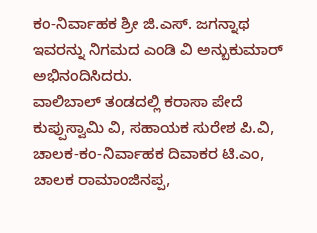ಕಂ-ನಿರ್ವಾಹಕ ಶ್ರೀ ಜಿ.ಎಸ್. ಜಗನ್ನಾಥ ಇವರನ್ನು ನಿಗಮದ ಎಂಡಿ ವಿ ಅನ್ಬುಕುಮಾರ್ ಅಭಿನಂದಿಸಿದರು.
ವಾಲಿಬಾಲ್ ತಂಡದಲ್ಲಿ ಕರಾಸಾ ಪೇದೆ ಕುಪ್ಪುಸ್ವಾಮಿ ವಿ, ಸಹಾಯಕ ಸುರೇಶ ಪಿ.ವಿ, ಚಾಲಕ-ಕಂ-ನಿರ್ವಾಹಕ ದಿವಾಕರ ಟಿ.ಎಂ, ಚಾಲಕ ರಾಮಾಂಜಿನಪ್ಪ,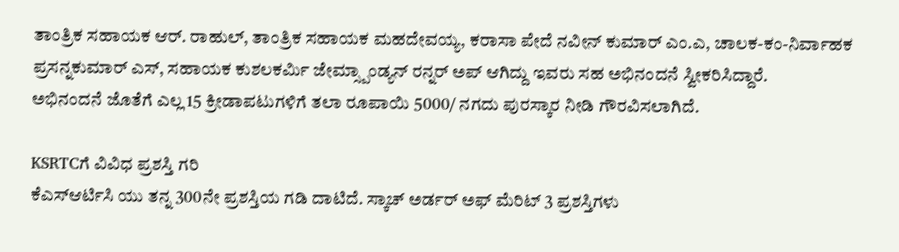ತಾಂತ್ರಿಕ ಸಹಾಯಕ ಆರ್. ರಾಹುಲ್, ತಾಂತ್ರಿಕ ಸಹಾಯಕ ಮಹದೇವಯ್ಯ, ಕರಾಸಾ ಪೇದೆ ನವೀನ್ ಕುಮಾರ್ ಎಂ.ಎ, ಚಾಲಕ-ಕಂ-ನಿರ್ವಾಹಕ ಪ್ರಸನ್ನಕುಮಾರ್ ಎಸ್, ಸಹಾಯಕ ಕುಶಲಕರ್ಮಿ ಜೇಮ್ಸ್ಪಾಂಡ್ಯನ್ ರನ್ನರ್ ಅಪ್ ಆಗಿದ್ದು ಇವರು ಸಹ ಅಭಿನಂದನೆ ಸ್ವೀಕರಿಸಿದ್ದಾರೆ.
ಅಭಿನಂದನೆ ಜೊತೆಗೆ ಎಲ್ಲ 15 ಕ್ರೀಡಾಪಟುಗಳಿಗೆ ತಲಾ ರೂಪಾಯಿ 5000/ ನಗದು ಪುರಸ್ಕಾರ ನೀಡಿ ಗೌರವಿಸಲಾಗಿದೆ.

KSRTCಗೆ ವಿವಿಧ ಪ್ರಶಸ್ತಿ ಗರಿ
ಕೆಎಸ್ಆರ್ಟಿಸಿ ಯು ತನ್ನ 300ನೇ ಪ್ರಶಸ್ತಿಯ ಗಡಿ ದಾಟಿದೆ. ಸ್ಕಾಚ್ ಅರ್ಡರ್ ಅಫ್ ಮೆರಿಟ್ 3 ಪ್ರಶಸ್ತಿಗಳು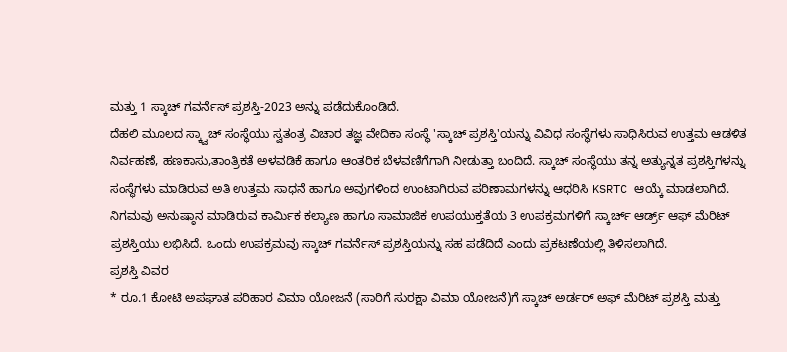ಮತ್ತು 1 ಸ್ಕಾಚ್ ಗವರ್ನೆಸ್ ಪ್ರಶಸ್ತಿ-2023 ಅನ್ನು ಪಡೆದುಕೊಂಡಿದೆ.
ದೆಹಲಿ ಮೂಲದ ಸ್ಕ್ವಾಚ್ ಸಂಸ್ಥೆಯು ಸ್ವತಂತ್ರ ವಿಚಾರ ತಜ್ಞ ವೇದಿಕಾ ಸಂಸ್ಥೆ 'ಸ್ಕಾಚ್ ಪ್ರಶಸ್ತಿ'ಯನ್ನು ವಿವಿಧ ಸಂಸ್ಥೆಗಳು ಸಾಧಿಸಿರುವ ಉತ್ತಮ ಆಡಳಿತ ನಿರ್ವಹಣೆ, ಹಣಕಾಸು,ತಾಂತ್ರಿಕತೆ ಅಳವಡಿಕೆ ಹಾಗೂ ಆಂತರಿಕ ಬೆಳವಣಿಗೆಗಾಗಿ ನೀಡುತ್ತಾ ಬಂದಿದೆ. ಸ್ಕಾಚ್ ಸಂಸ್ಥೆಯು ತನ್ನ ಅತ್ಯುನ್ನತ ಪ್ರಶಸ್ತಿಗಳನ್ನು ಸಂಸ್ಥೆಗಳು ಮಾಡಿರುವ ಅತಿ ಉತ್ತಮ ಸಾಧನೆ ಹಾಗೂ ಅವುಗಳಿಂದ ಉಂಟಾಗಿರುವ ಪರಿಣಾಮಗಳನ್ನು ಆಧರಿಸಿ KSRTC ಆಯ್ಕೆ ಮಾಡಲಾಗಿದೆ.
ನಿಗಮವು ಅನುಷ್ಠಾನ ಮಾಡಿರುವ ಕಾರ್ಮಿಕ ಕಲ್ಯಾಣ ಹಾಗೂ ಸಾಮಾಜಿಕ ಉಪಯುಕ್ತತೆಯ 3 ಉಪಕ್ರಮಗಳಿಗೆ ಸ್ಕಾರ್ಚ್ ಆರ್ಡ್ರ್ ಆಫ್ ಮೆರಿಟ್ ಪ್ರಶಸ್ತಿಯು ಲಭಿಸಿದೆ. ಒಂದು ಉಪಕ್ರಮವು ಸ್ಕಾಚ್ ಗವರ್ನೆಸ್ ಪ್ರಶಸ್ತಿಯನ್ನು ಸಹ ಪಡೆದಿದೆ ಎಂದು ಪ್ರಕಟಣೆಯಲ್ಲಿ ತಿಳಿಸಲಾಗಿದೆ.
ಪ್ರಶಸ್ತಿ ವಿವರ
* ರೂ.1 ಕೋಟಿ ಅಪಘಾತ ಪರಿಹಾರ ವಿಮಾ ಯೋಜನೆ (ಸಾರಿಗೆ ಸುರಕ್ಷಾ ವಿಮಾ ಯೋಜನೆ)ಗೆ ಸ್ಕಾಚ್ ಅರ್ಡರ್ ಅಫ್ ಮೆರಿಟ್ ಪ್ರಶಸ್ತಿ ಮತ್ತು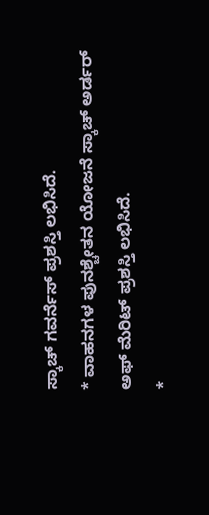ಸ್ಕಾಚ್ ಗವರ್ನೆಸ್ ಪ್ರಶಸ್ತಿ ಲಭಿಸಿದೆ.
* ವಾಹನಗಳ ಪುನಶ್ಚೇತನ ಯೋಜನೆ ಸ್ಕಾಚ್ ಅರ್ಡರ್ ಅಫ್ ಮೆರಿಟ್ ಪ್ರಶಸ್ತಿ ಲಭಿಸಿದೆ.
*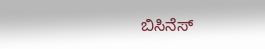ಬಿಸಿನೆಸ್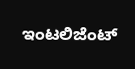ಇಂಟಲಿಜೆಂಟ್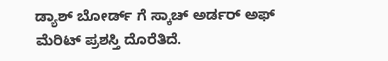ಡ್ಯಾಶ್ ಬೋರ್ಡ್ ಗೆ ಸ್ಕಾಚ್ ಅರ್ಡರ್ ಅಫ್ ಮೆರಿಟ್ ಪ್ರಶಸ್ತಿ ದೊರೆತಿದೆ.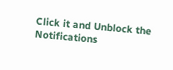Click it and Unblock the Notifications